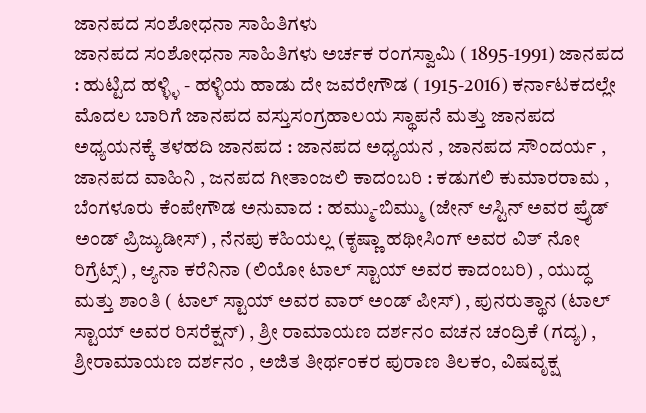ಜಾನಪದ ಸಂಶೋಧನಾ ಸಾಹಿತಿಗಳು
ಜಾನಪದ ಸಂಶೋಧನಾ ಸಾಹಿತಿಗಳು ಅರ್ಚಕ ರಂಗಸ್ವಾಮಿ ( 1895-1991) ಜಾನಪದ : ಹುಟ್ಟಿದ ಹಳ್ಳ್ಳಿ - ಹಳ್ಳಿಯ ಹಾಡು ದೇ ಜವರೇಗೌಡ ( 1915-2016) ಕರ್ನಾಟಕದಲ್ಲೇ ಮೊದಲ ಬಾರಿಗೆ ಜಾನಪದ ವಸ್ತುಸಂಗ್ರಹಾಲಯ ಸ್ಥಾಪನೆ ಮತ್ತು ಜಾನಪದ ಅಧ್ಯಯನಕ್ಕೆ ತಳಹದಿ ಜಾನಪದ : ಜಾನಪದ ಅಧ್ಯಯನ , ಜಾನಪದ ಸೌಂದರ್ಯ , ಜಾನಪದ ವಾಹಿನಿ , ಜನಪದ ಗೀತಾಂಜಲಿ ಕಾದಂಬರಿ : ಕಡುಗಲಿ ಕುಮಾರರಾಮ , ಬೆಂಗಳೂರು ಕೆಂಪೇಗೌಡ ಅನುವಾದ : ಹಮ್ಮು-ಬಿಮ್ಮು (ಜೇನ್ ಆಸ್ಟಿನ್ ಅವರ ಪ್ರೈಡ್ ಅಂಡ್ ಪ್ರಿಜ್ಯುಡೀಸ್) , ನೆನಪು ಕಹಿಯಲ್ಲ (ಕೃಷ್ಣಾ ಹಥೀಸಿಂಗ್ ಅವರ ವಿತ್ ನೋ ರಿಗ್ರೆಟ್ಸ್) , ಆ್ಯನಾ ಕರೆನಿನಾ (ಲಿಯೋ ಟಾಲ್ ಸ್ಟಾಯ್ ಅವರ ಕಾದಂಬರಿ) , ಯುದ್ಧ ಮತ್ತು ಶಾಂತಿ ( ಟಾಲ್ ಸ್ಟಾಯ್ ಅವರ ವಾರ್ ಅಂಡ್ ಪೀಸ್) , ಪುನರುತ್ಥಾನ (ಟಾಲ್ ಸ್ಟಾಯ್ ಅವರ ರಿಸರೆಕ್ಷನ್) , ಶ್ರೀ ರಾಮಾಯಣ ದರ್ಶನಂ ವಚನ ಚಂದ್ರಿಕೆ (ಗದ್ಯ) , ಶ್ರೀರಾಮಾಯಣ ದರ್ಶನಂ , ಅಜಿತ ತೀರ್ಥಂಕರ ಪುರಾಣ ತಿಲಕಂ, ವಿಷವೃಕ್ಷ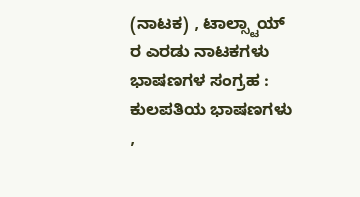(ನಾಟಕ) , ಟಾಲ್ಸ್ಟಾಯ್ ರ ಎರಡು ನಾಟಕಗಳು ಭಾಷಣಗಳ ಸಂಗ್ರಹ : ಕುಲಪತಿಯ ಭಾಷಣಗಳು ,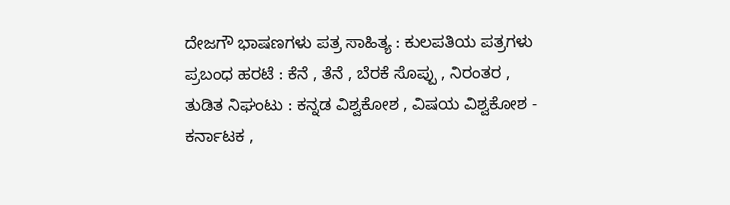ದೇಜಗೌ ಭಾಷಣಗಳು ಪತ್ರ ಸಾಹಿತ್ಯ : ಕುಲಪತಿಯ ಪತ್ರಗಳು ಪ್ರಬಂಧ ಹರಟೆ : ಕೆನೆ , ತೆನೆ , ಬೆರಕೆ ಸೊಪ್ಪು , ನಿರಂತರ , ತುಡಿತ ನಿಘಂಟು : ಕನ್ನಡ ವಿಶ್ವಕೋಶ , ವಿಷಯ ವಿಶ್ವಕೋಶ - ಕರ್ನಾಟಕ ,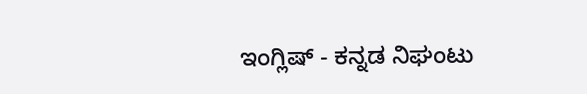ಇಂಗ್ಲಿಷ್ - ಕನ್ನಡ ನಿಘಂಟು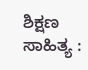ಶಿಕ್ಷಣ ಸಾಹಿತ್ಯ :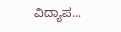ವಿದ್ಯಾಪ...